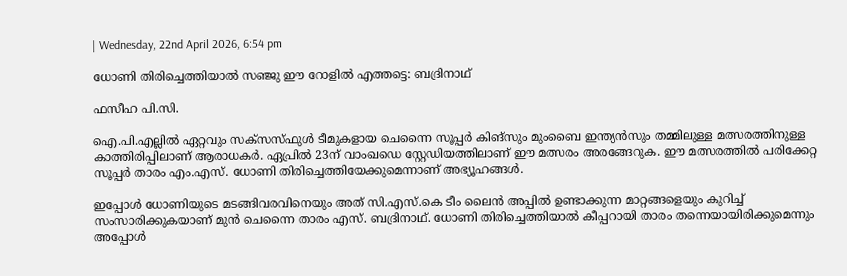| Wednesday, 22nd April 2026, 6:54 pm

ധോണി തിരിച്ചെത്തിയാല്‍ സഞ്ജു ഈ റോളില്‍ എത്തട്ടെ: ബദ്രിനാഥ്

ഫസീഹ പി.സി.

ഐ.പി.എല്ലില്‍ ഏറ്റവും സക്‌സസ്ഫുള്‍ ടീമുകളായ ചെന്നൈ സൂപ്പര്‍ കിങ്സും മുംബൈ ഇന്ത്യന്‍സും തമ്മിലുള്ള മത്സരത്തിനുള്ള കാത്തിരിപ്പിലാണ് ആരാധകര്‍. ഏപ്രില്‍ 23ന് വാംഖഡെ സ്റ്റേഡിയത്തിലാണ് ഈ മത്സരം അരങ്ങേറുക. ഈ മത്സരത്തില്‍ പരിക്കേറ്റ സൂപ്പര്‍ താരം എം.എസ്. ധോണി തിരിച്ചെത്തിയേക്കുമെന്നാണ് അഭ്യൂഹങ്ങള്‍.

ഇപ്പോള്‍ ധോണിയുടെ മടങ്ങിവരവിനെയും അത് സി.എസ്.കെ ടീം ലൈന്‍ അപ്പില്‍ ഉണ്ടാക്കുന്ന മാറ്റങ്ങളെയും കുറിച്ച് സംസാരിക്കുകയാണ് മുന്‍ ചെന്നൈ താരം എസ്. ബദ്രിനാഥ്. ധോണി തിരിച്ചെത്തിയാല്‍ കീപ്പറായി താരം തന്നെയായിരിക്കുമെന്നും അപ്പോള്‍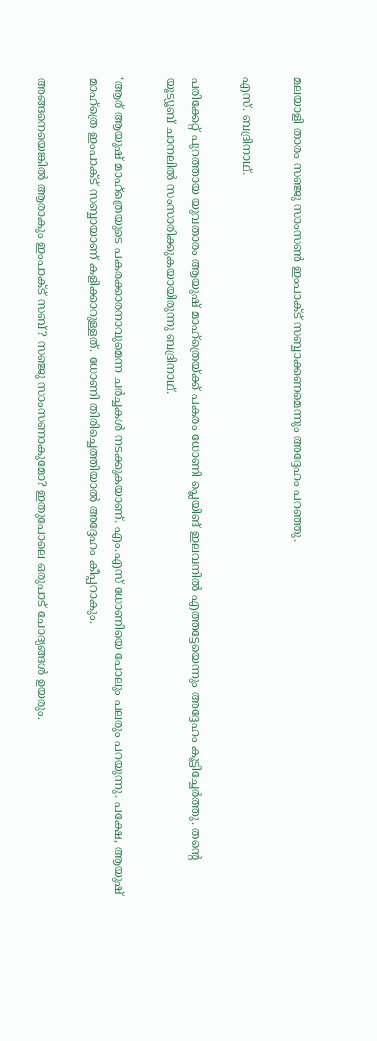മലയാളി താരം സഞ്ജു സാംസണ്‍ ഇംപാക്ട് സബ്ബാക്കണമെന്നും അദ്ദേഹം പറഞ്ഞു.

എസ്. ബദ്രിനാഥ്.

പരിക്കേറ്റ് പുറത്തായ യുവതാരം ആയുഷ് മാഹ്‌ത്രെയ്ക്ക് പകരം ധോണി പ്ലെയിങ് ഇലവനില്‍ എത്തട്ടേയെന്നും അദ്ദേഹം കൂട്ടിച്ചേര്‍ത്തു. തന്റെ യൂട്യൂബ് ചാനലില്‍ സംസാരിക്കുകയായിരുന്നു ബദ്രിനാഥ്.

‘ആര് ആയുഷ് മാഹ്‌ത്രെയുടെ പകരക്കാരനാവുമെന്ന ചര്‍ച്ചകള്‍ നടക്കുകയാണ്. എം.എസ് ധോണിയെ പോലും പലരും പറയുന്നു. പക്ഷേ, ആയുഷ് മാഹ്‌ത്രെ ഇംപാക്ട് സബ്ബായാണ് കളിക്കാറുള്ളത്. ധോണി തിരിച്ചെത്തിയാല്‍ അദ്ദേഹം കീപ്പറാകും.

അങ്ങനെയെങ്കില്‍ ആരാകും ഇംപാക്ട് സബ്? സഞ്ജു സാംസണാകുമോ? ഇതുപോലെ ഒരുപാട് ചോദ്യങ്ങള്‍ ഉയരും.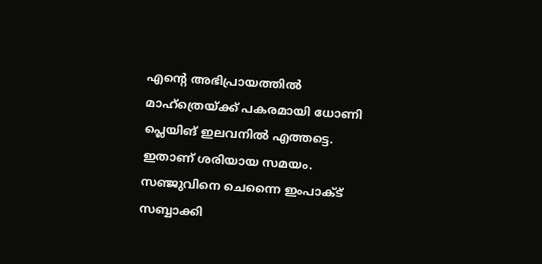എന്റെ അഭിപ്രായത്തില്‍ മാഹ്‌ത്രെയ്ക്ക് പകരമായി ധോണി പ്ലെയിങ് ഇലവനില്‍ എത്തട്ടെ. ഇതാണ് ശരിയായ സമയം. സഞ്ജുവിനെ ചെന്നൈ ഇംപാക്ട് സബ്ബാക്കി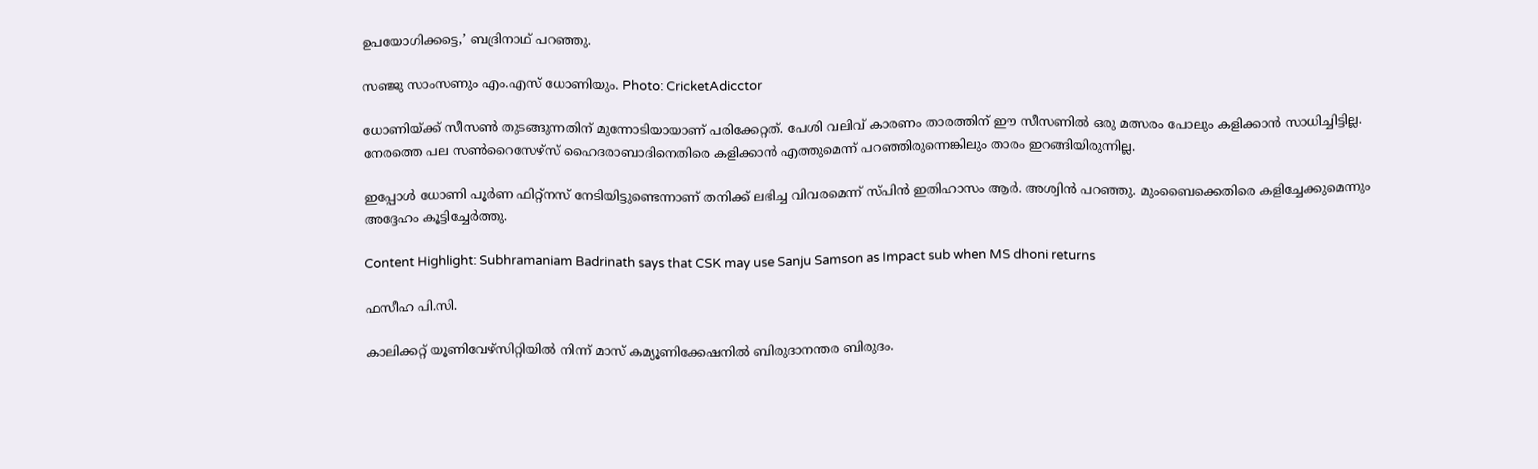ഉപയോഗിക്കട്ടെ,’ ബദ്രിനാഥ് പറഞ്ഞു.

സഞ്ജു സാംസണും എം.എസ് ധോണിയും. Photo: CricketAdicctor

ധോണിയ്ക്ക് സീസണ്‍ തുടങ്ങുന്നതിന് മുന്നോടിയായാണ് പരിക്കേറ്റത്. പേശി വലിവ് കാരണം താരത്തിന് ഈ സീസണില്‍ ഒരു മത്സരം പോലും കളിക്കാന്‍ സാധിച്ചിട്ടില്ല. നേരത്തെ പല സണ്‍റൈസേഴ്സ് ഹൈദരാബാദിനെതിരെ കളിക്കാന്‍ എത്തുമെന്ന് പറഞ്ഞിരുന്നെങ്കിലും താരം ഇറങ്ങിയിരുന്നില്ല.

ഇപ്പോള്‍ ധോണി പൂര്‍ണ ഫിറ്റ്‌നസ് നേടിയിട്ടുണ്ടെന്നാണ് തനിക്ക് ലഭിച്ച വിവരമെന്ന് സ്പിന്‍ ഇതിഹാസം ആര്‍. അശ്വിന്‍ പറഞ്ഞു. മുംബൈക്കെതിരെ കളിച്ചേക്കുമെന്നും അദ്ദേഹം കൂട്ടിച്ചേര്‍ത്തു.

Content Highlight: Subhramaniam Badrinath says that CSK may use Sanju Samson as Impact sub when MS dhoni returns

ഫസീഹ പി.സി.

കാലിക്കറ്റ് യൂണിവേഴ്‌സിറ്റിയില്‍ നിന്ന് മാസ് കമ്യൂണിക്കേഷനില്‍ ബിരുദാനന്തര ബിരുദം.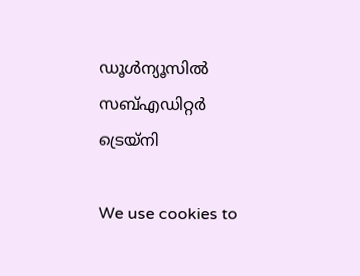ഡൂള്‍ന്യൂസില്‍ സബ്എഡിറ്റര്‍ ട്രെയ്‌നി

We use cookies to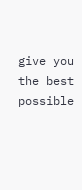give you the best possible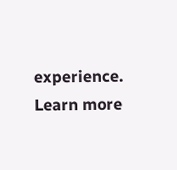experience. Learn more